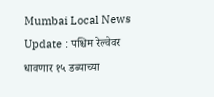Mumbai Local News Update : पश्चिम रेल्वेवर धावणार १५ डब्याच्या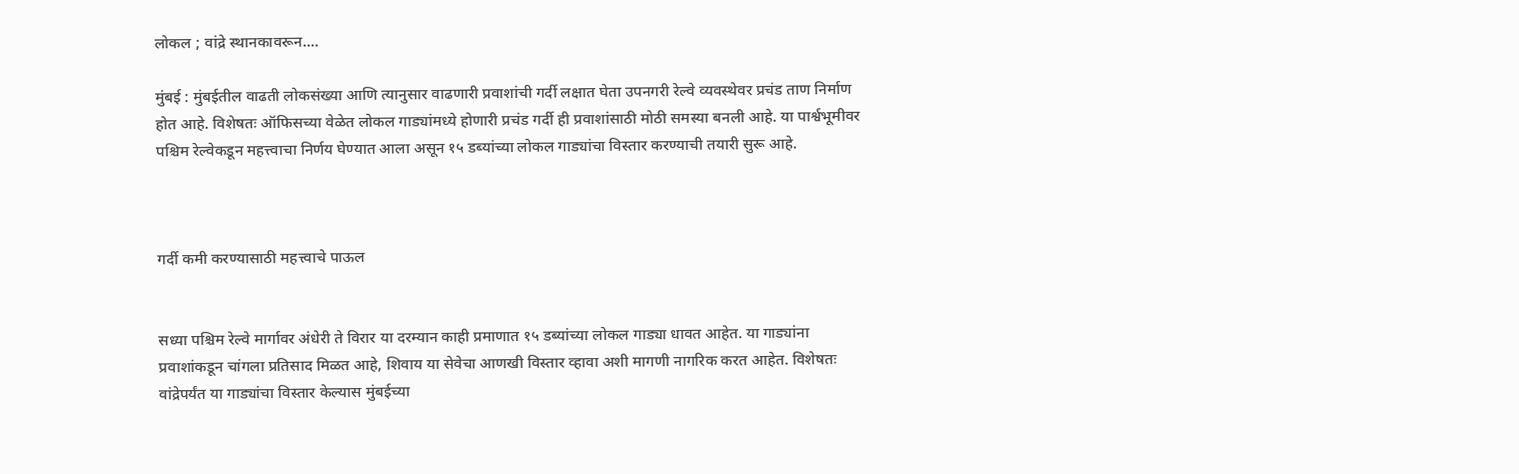लोकल ; वांद्रे स्थानकावरून....

मुंबई : मुंबईतील वाढती लोकसंख्या आणि त्यानुसार वाढणारी प्रवाशांची गर्दी लक्षात घेता उपनगरी रेल्वे व्यवस्थेवर प्रचंड ताण निर्माण होत आहे. विशेषतः ऑफिसच्या वेळेत लोकल गाड्यांमध्ये होणारी प्रचंड गर्दी ही प्रवाशांसाठी मोठी समस्या बनली आहे. या पार्श्वभूमीवर पश्चिम रेल्वेकडून महत्त्वाचा निर्णय घेण्यात आला असून १५ डब्यांच्या लोकल गाड्यांचा विस्तार करण्याची तयारी सुरू आहे.



गर्दी कमी करण्यासाठी महत्त्वाचे पाऊल


सध्या पश्चिम रेल्वे मार्गावर अंधेरी ते विरार या दरम्यान काही प्रमाणात १५ डब्यांच्या लोकल गाड्या धावत आहेत. या गाड्यांना प्रवाशांकडून चांगला प्रतिसाद मिळत आहे, शिवाय या सेवेचा आणखी विस्तार व्हावा अशी मागणी नागरिक करत आहेत. विशेषतः वांद्रेपर्यंत या गाड्यांचा विस्तार केल्यास मुंबईच्या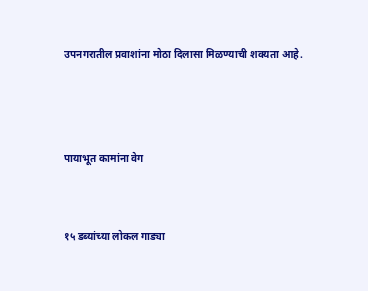उपनगरातील प्रवाशांना मोठा दिलासा मिळण्याची शक्यता आहे.



पायाभूत कामांना वेग


१५ डब्यांच्या लोकल गाड्या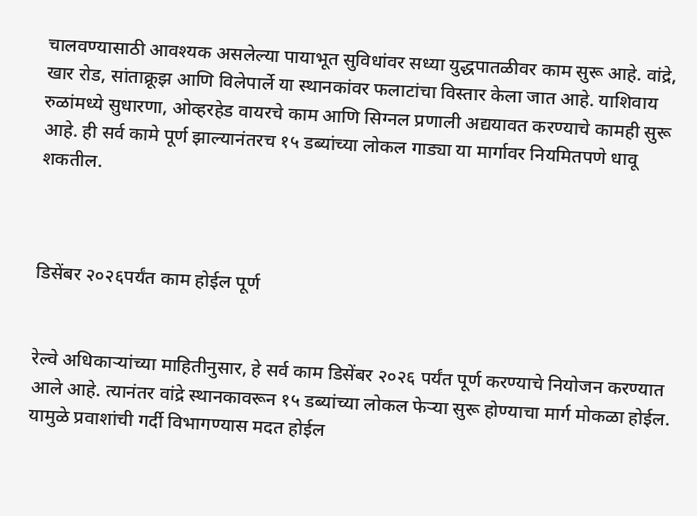चालवण्यासाठी आवश्यक असलेल्या पायाभूत सुविधांवर सध्या युद्धपातळीवर काम सुरू आहे. वांद्रे, खार रोड, सांताक्रूझ आणि विलेपार्ले या स्थानकांवर फलाटांचा विस्तार केला जात आहे. याशिवाय रुळांमध्ये सुधारणा, ओव्हरहेड वायरचे काम आणि सिग्नल प्रणाली अद्ययावत करण्याचे कामही सुरू आहे. ही सर्व कामे पूर्ण झाल्यानंतरच १५ डब्यांच्या लोकल गाड्या या मार्गावर नियमितपणे धावू शकतील.



डिसेंबर २०२६पर्यंत काम होईल पूर्ण


रेल्वे अधिकाऱ्यांच्या माहितीनुसार, हे सर्व काम डिसेंबर २०२६ पर्यंत पूर्ण करण्याचे नियोजन करण्यात आले आहे. त्यानंतर वांद्रे स्थानकावरून १५ डब्यांच्या लोकल फेऱ्या सुरू होण्याचा मार्ग मोकळा होईल. यामुळे प्रवाशांची गर्दी विभागण्यास मदत होईल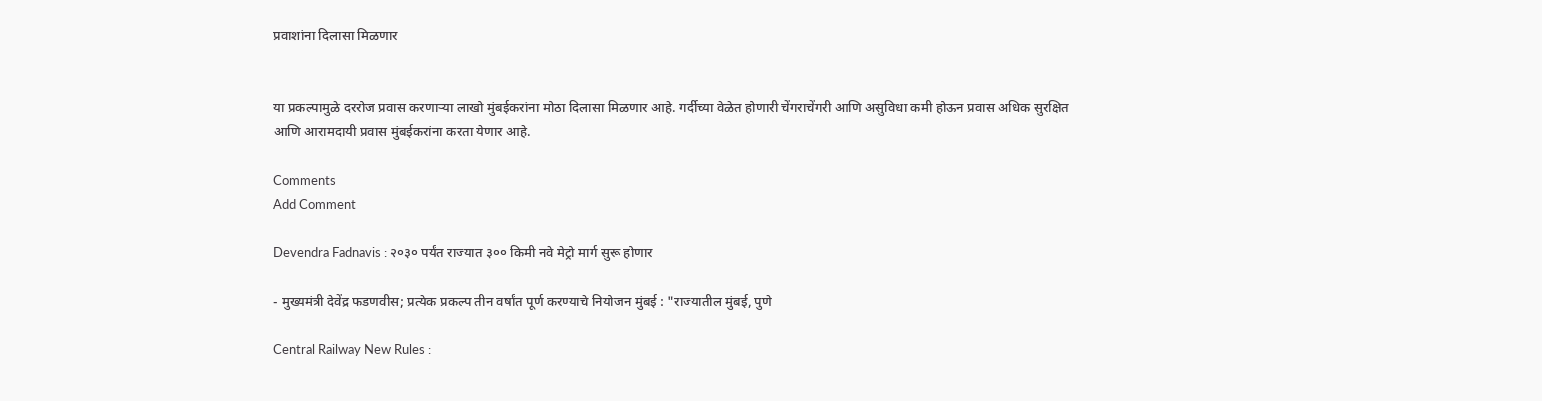प्रवाशांना दिलासा मिळणार


या प्रकल्पामुळे दररोज प्रवास करणाऱ्या लाखो मुंबईकरांना मोठा दिलासा मिळणार आहे. गर्दीच्या वेळेत होणारी चेंगराचेंगरी आणि असुविधा कमी होऊन प्रवास अधिक सुरक्षित आणि आरामदायी प्रवास मुंबईकरांना करता येणार आहे.

Comments
Add Comment

Devendra Fadnavis : २०३० पर्यंत राज्यात ३०० किमी नवे मेट्रो मार्ग सुरू होणार

- मुख्यमंत्री देवेंद्र फडणवीस; प्रत्येक प्रकल्प तीन वर्षांत पूर्ण करण्याचे नियोजन मुंबई : "राज्यातील मुंबई, पुणे

Central Railway New Rules :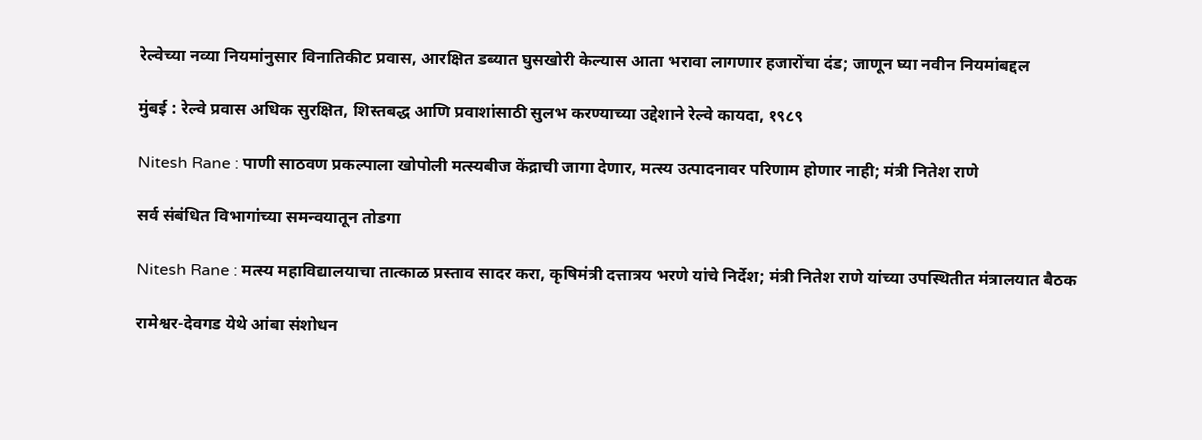रेल्वेच्या नव्या नियमांनुसार विनातिकीट प्रवास, आरक्षित डब्यात घुसखोरी केल्यास आता भरावा लागणार हजारोंचा दंड; जाणून घ्या नवीन नियमांबद्दल

मुंबई : रेल्वे प्रवास अधिक सुरक्षित, शिस्तबद्ध आणि प्रवाशांसाठी सुलभ करण्याच्या उद्देशाने रेल्वे कायदा, १९८९

Nitesh Rane : पाणी साठवण प्रकल्पाला खोपोली मत्स्यबीज केंद्राची जागा देणार, मत्स्य उत्पादनावर परिणाम होणार नाही; मंत्री नितेश राणे

सर्व संबंधित विभागांच्या समन्वयातून तोडगा

Nitesh Rane : मत्स्य महाविद्यालयाचा तात्काळ प्रस्ताव सादर करा, कृषिमंत्री दत्तात्रय भरणे यांचे निर्देश; मंत्री नितेश राणे यांच्या उपस्थितीत मंत्रालयात बैठक

रामेश्वर-देवगड येथे आंबा संशोधन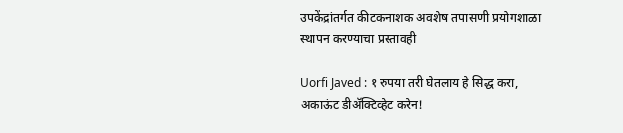उपकेंद्रांतर्गत कीटकनाशक अवशेष तपासणी प्रयोगशाळा स्थापन करण्याचा प्रस्तावही

Uorfi Javed : १ रुपया तरी घेतलाय हे सिद्ध करा, अकाऊंट डीॲक्टिव्हेट करेन!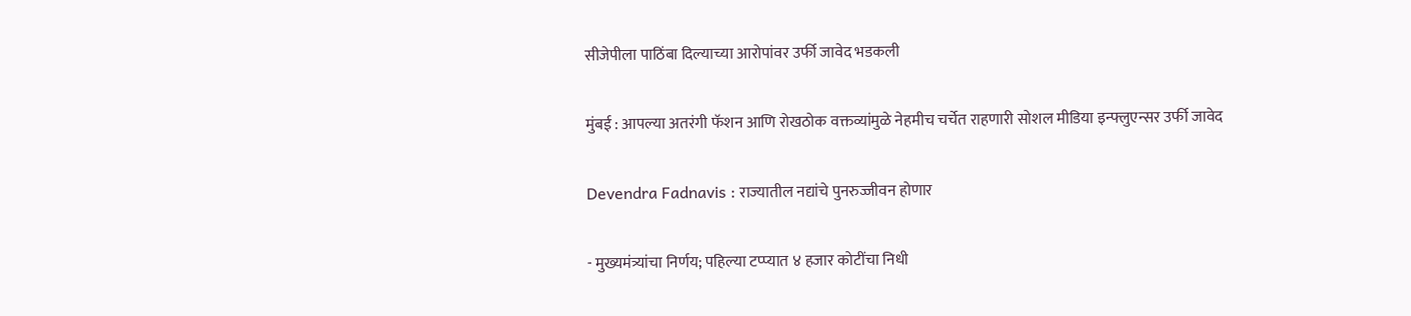सीजेपीला पाठिंबा दिल्याच्या आरोपांवर उर्फी जावेद भडकली

मुंबई : आपल्या अतरंगी फॅशन आणि रोखठोक वक्तव्यांमुळे नेहमीच चर्चेत राहणारी सोशल मीडिया इन्फ्लुएन्सर उर्फी जावेद

Devendra Fadnavis : राज्यातील नद्यांचे पुनरुज्जीवन होणार

- मुख्यमंत्र्यांचा निर्णय; पहिल्या टप्प्यात ४ हजार कोटींचा निधी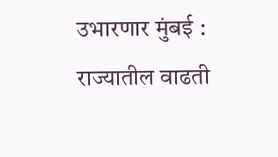उभारणार मुंबई : राज्यातील वाढती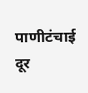पाणीटंचाई दूर